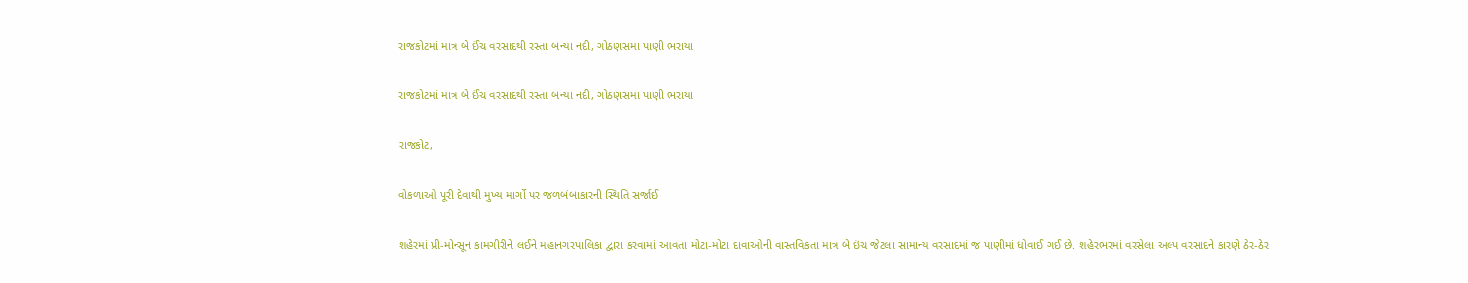રાજકોટમાં માત્ર બે ઈંચ વરસાદથી રસ્તા બન્યા નદી, ગોઠણસમા પાણી ભરાયા

રાજકોટમાં માત્ર બે ઈંચ વરસાદથી રસ્તા બન્યા નદી, ગોઠણસમા પાણી ભરાયા

રાજકોટ,

વોકળાઓ પૂરી દેવાથી મુખ્ય માર્ગો પર જળબંબાકારની સ્થિતિ સર્જાઈ

શહેરમાં પ્રી-મોન્સૂન કામગીરીને લઈને મહાનગરપાલિકા દ્વારા કરવામાં આવતા મોટા-મોટા દાવાઓની વાસ્તવિકતા માત્ર બે ઇંચ જેટલા સામાન્ય વરસાદમાં જ પાણીમાં ધોવાઈ ગઈ છે. શહેરભરમાં વરસેલા અલ્પ વરસાદને કારણે ઠેર-ઠેર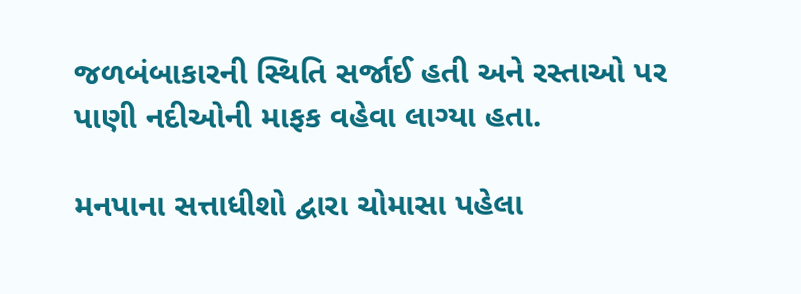જળબંબાકારની સ્થિતિ સર્જાઈ હતી અને રસ્તાઓ પર પાણી નદીઓની માફક વહેવા લાગ્યા હતા.

મનપાના સત્તાધીશો દ્વારા ચોમાસા પહેલા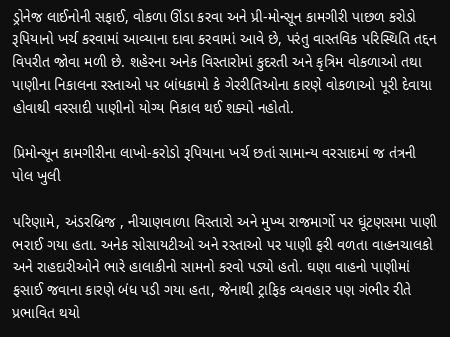ડ્રોનેજ લાઈનોની સફાઈ, વોકળા ઊંડા કરવા અને પ્રી-મોન્સૂન કામગીરી પાછળ કરોડો રૂપિયાનો ખર્ચ કરવામાં આવ્યાના દાવા કરવામાં આવે છે, પરંતુ વાસ્તવિક પરિસ્થિતિ તદ્દન વિપરીત જોવા મળી છે. શહેરના અનેક વિસ્તારોમાં કુદરતી અને કૃત્રિમ વોકળાઓ તથા પાણીના નિકાલના રસ્તાઓ પર બાંધકામો કે ગેરરીતિઓના કારણે વોકળાઓ પૂરી દેવાયા હોવાથી વરસાદી પાણીનો યોગ્ય નિકાલ થઈ શક્યો નહોતો.

પ્રિમોન્સૂન કામગીરીના લાખો-કરોડો રૂપિયાના ખર્ચ છતાં સામાન્ય વરસાદમાં જ તંત્રની પોલ ખુલી

પરિણામે, અંડરબ્રિજ , નીચાણવાળા વિસ્તારો અને મુખ્ય રાજમાર્ગો પર ઘૂંટણસમા પાણી ભરાઈ ગયા હતા. અનેક સોસાયટીઓ અને રસ્તાઓ પર પાણી ફરી વળતા વાહનચાલકો અને રાહદારીઓને ભારે હાલાકીનો સામનો કરવો પડ્યો હતો. ઘણા વાહનો પાણીમાં ફસાઈ જવાના કારણે બંધ પડી ગયા હતા, જેનાથી ટ્રાફિક વ્યવહાર પણ ગંભીર રીતે પ્રભાવિત થયો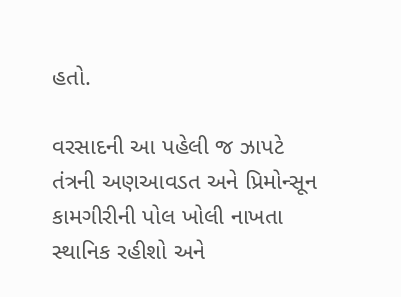હતો.

વરસાદની આ પહેલી જ ઝાપટે તંત્રની અણઆવડત અને પ્રિમોન્સૂન કામગીરીની પોલ ખોલી નાખતા સ્થાનિક રહીશો અને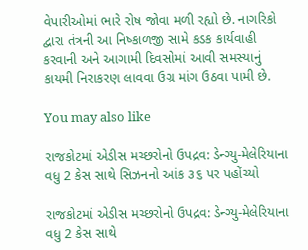વેપારીઓમાં ભારે રોષ જોવા મળી રહ્યો છે. નાગરિકો દ્વારા તંત્રની આ નિષ્કાળજી સામે કડક કાર્યવાહી કરવાની અને આગામી દિવસોમાં આવી સમસ્યાનું કાયમી નિરાકરણ લાવવા ઉગ્ર માંગ ઉઠવા પામી છે.

You may also like

રાજકોટમાં એડીસ મચ્છરોનો ઉપદ્રવ: ડેન્ગ્યુ-મેલેરિયાના વધુ 2 કેસ સાથે સિઝનનો આંક ૩૬ પર પહોંચ્યો

રાજકોટમાં એડીસ મચ્છરોનો ઉપદ્રવ: ડેન્ગ્યુ-મેલેરિયાના વધુ 2 કેસ સાથે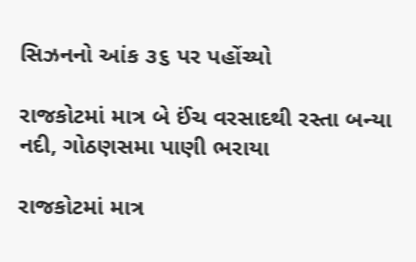સિઝનનો આંક ૩૬ પર પહોંચ્યો

રાજકોટમાં માત્ર બે ઈંચ વરસાદથી રસ્તા બન્યા નદી, ગોઠણસમા પાણી ભરાયા

રાજકોટમાં માત્ર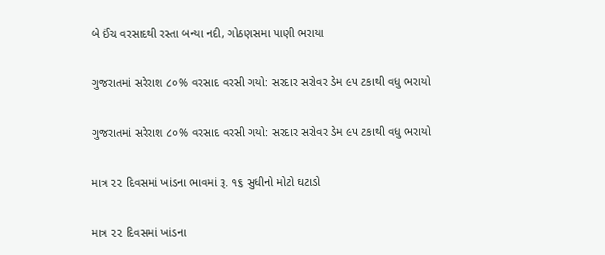બે ઈંચ વરસાદથી રસ્તા બન્યા નદી, ગોઠણસમા પાણી ભરાયા

ગુજરાતમાં સરેરાશ ૮૦% વરસાદ વરસી ગયો: સરદાર સરોવર ડેમ ૯૫ ટકાથી વધુ ભરાયો

ગુજરાતમાં સરેરાશ ૮૦% વરસાદ વરસી ગયો: સરદાર સરોવર ડેમ ૯૫ ટકાથી વધુ ભરાયો

માત્ર ૨૨ દિવસમાં ખાંડના ભાવમાં રૂ. ૧૬ સુધીનો મોટો ઘટાડો

માત્ર ૨૨ દિવસમાં ખાંડના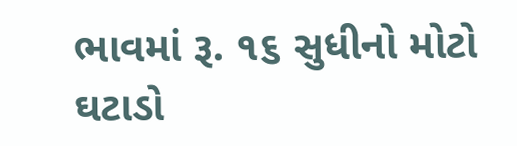ભાવમાં રૂ. ૧૬ સુધીનો મોટો ઘટાડો